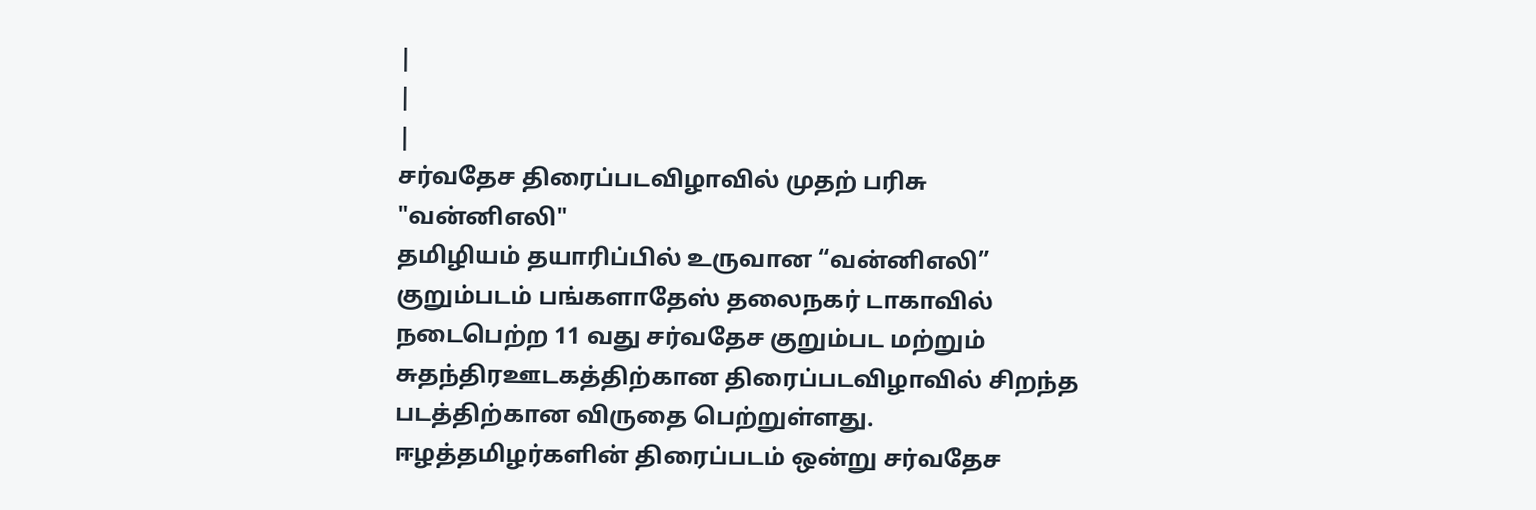|
|
|
சர்வதேச திரைப்படவிழாவில் முதற் பரிசு "வன்னிஎலி"
தமிழியம் தயாரிப்பில் உருவான “வன்னிஎலி” குறும்படம் பங்களாதேஸ் தலைநகர் டாகாவில் நடைபெற்ற 11 வது சர்வதேச குறும்பட மற்றும் சுதந்திரஊடகத்திற்கான திரைப்படவிழாவில் சிறந்த படத்திற்கான விருதை பெற்றுள்ளது.
ஈழத்தமிழர்களின் திரைப்படம் ஒன்று சர்வதேச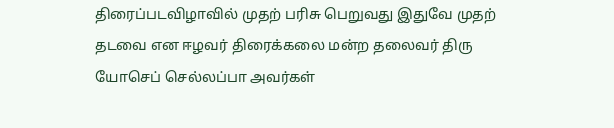திரைப்படவிழாவில் முதற் பரிசு பெறுவது இதுவே முதற் தடவை என ஈழவர் திரைக்கலை மன்ற தலைவர் திரு யோசெப் செல்லப்பா அவர்கள்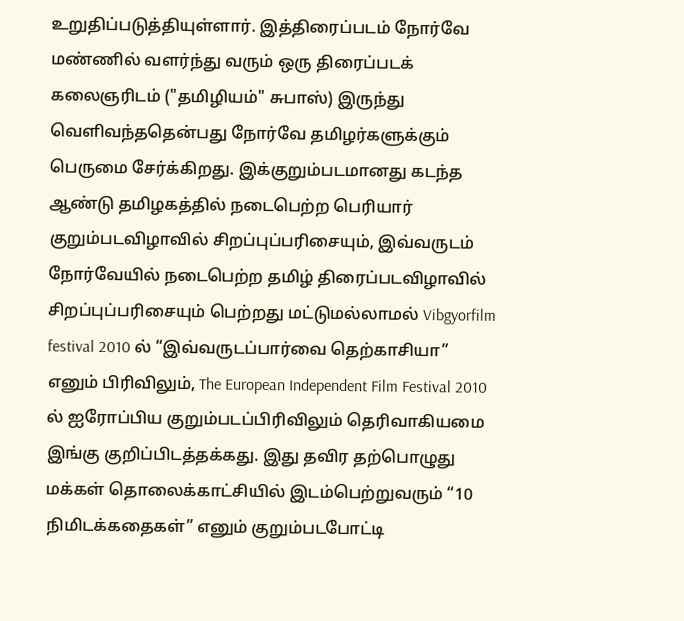உறுதிப்படுத்தியுள்ளார். இத்திரைப்படம் நோர்வே மண்ணில் வளர்ந்து வரும் ஒரு திரைப்படக் கலைஞரிடம் ("தமிழியம்" சுபாஸ்) இருந்து வெளிவந்ததென்பது நோர்வே தமிழர்களுக்கும் பெருமை சேர்க்கிறது. இக்குறும்படமானது கடந்த ஆண்டு தமிழகத்தில் நடைபெற்ற பெரியார் குறும்படவிழாவில் சிறப்புப்பரிசையும், இவ்வருடம் நோர்வேயில் நடைபெற்ற தமிழ் திரைப்படவிழாவில் சிறப்புப்பரிசையும் பெற்றது மட்டுமல்லாமல் Vibgyorfilm festival 2010 ல் “இவ்வருடப்பார்வை தெற்காசியா” எனும் பிரிவிலும், The European Independent Film Festival 2010 ல் ஐரோப்பிய குறும்படப்பிரிவிலும் தெரிவாகியமை இங்கு குறிப்பிடத்தக்கது. இது தவிர தற்பொழுது மக்கள் தொலைக்காட்சியில் இடம்பெற்றுவரும் “10 நிமிடக்கதைகள்” எனும் குறும்படபோட்டி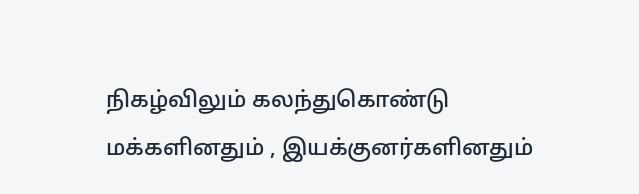நிகழ்விலும் கலந்துகொண்டு மக்களினதும் , இயக்குனர்களினதும்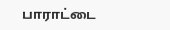பாராட்டை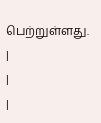பெற்றுள்ளது. |
|
|